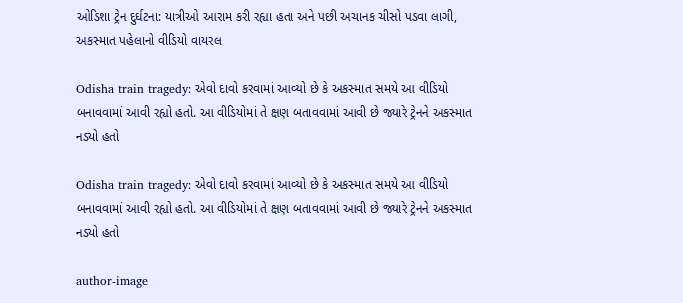ઓડિશા ટ્રેન દુર્ઘટના: યાત્રીઓ આરામ કરી રહ્યા હતા અને પછી અચાનક ચીસો પડવા લાગી, અકસ્માત પહેલાનો વીડિયો વાયરલ

Odisha train tragedy: એવો દાવો કરવામાં આવ્યો છે કે અકસ્માત સમયે આ વીડિયો બનાવવામાં આવી રહ્યો હતો. આ વીડિયોમાં તે ક્ષણ બતાવવામાં આવી છે જ્યારે ટ્રેનને અકસ્માત નડ્યો હતો

Odisha train tragedy: એવો દાવો કરવામાં આવ્યો છે કે અકસ્માત સમયે આ વીડિયો બનાવવામાં આવી રહ્યો હતો. આ વીડિયોમાં તે ક્ષણ બતાવવામાં આવી છે જ્યારે ટ્રેનને અકસ્માત નડ્યો હતો

author-image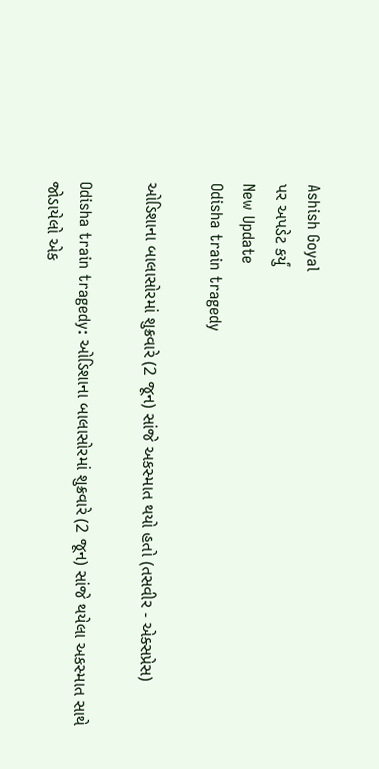Ashish Goyal
પર અપડેટ કર્યું
New Update
Odisha train tragedy

ઓડિશાના બાલાસોરમાં શુક્રવારે (2 જૂન) સાંજે અકસ્માત થયો હતો (તસવીર - એક્સપ્રેસ)

Odisha train tragedy: ઓડિશાના બાલાસોરમાં શુક્રવારે (2 જૂન) સાંજે થયેલા અકસ્માત સાથે જોડાયેલો એક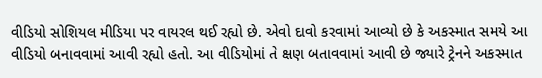વીડિયો સોશિયલ મીડિયા પર વાયરલ થઈ રહ્યો છે. એવો દાવો કરવામાં આવ્યો છે કે અકસ્માત સમયે આ વીડિયો બનાવવામાં આવી રહ્યો હતો. આ વીડિયોમાં તે ક્ષણ બતાવવામાં આવી છે જ્યારે ટ્રેનને અકસ્માત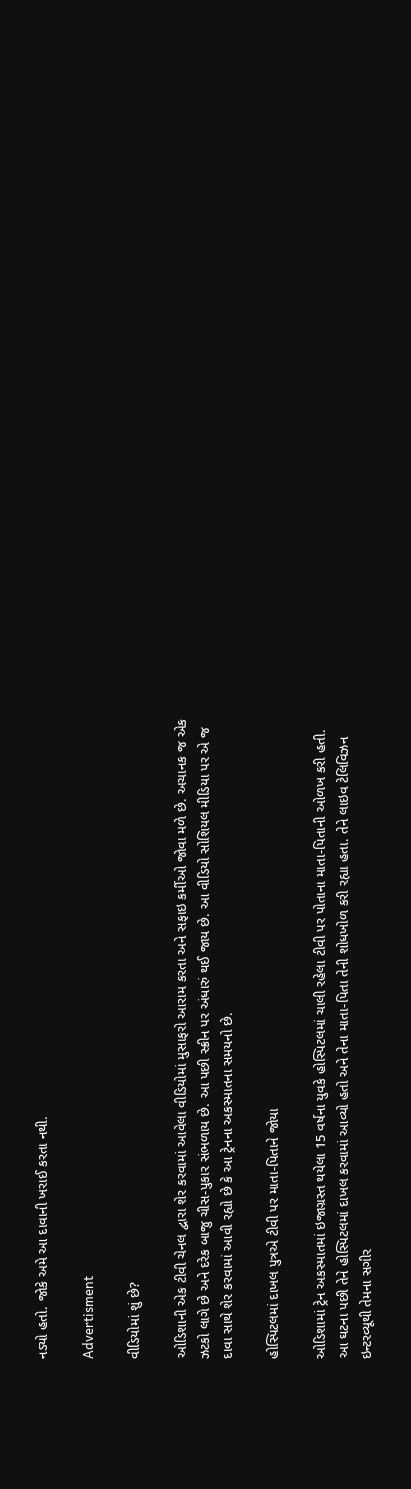નડ્યો હતો. જોકે અમે આ દાવાની ખરાઈ કરતા નથી.

Advertisment

વીડિયોમાં શું છે?

ઓડિશાની એક ટીવી ચેનલ દ્વારા શેર કરવામાં આવેલા વીડિયોમાં મુસાફરો આરામ કરતા અને સફાઇ કર્મીઓ જોવા મળે છે. અચાનક જ એક ઝટકો લાગે છે અને દરેક બાજુ ચીસ-પુકાર સંભળાય છે. આ પછી સ્ક્રીન પર અંધારું થઈ જાય છે. આ વીડિયો સોશિયલ મીડિયા પર એ જ દાવા સાથે શેર કરવામાં આવી રહ્યો છે કે આ ટ્રેનના અકસ્માતના સમયનો છે.

હોસ્પિટલમાં દાખલ પુત્રએ ટીવી પર માતા-પિતાને જોયા

ઓડિશામાં ટ્રેન અકસ્માતમાં ઇજાગ્રસ્ત થયેલા 15 વર્ષના યુવકે હોસ્પિટલમાં ચાલી રહેલા ટીવી પર પોતાના માતા-પિતાની ઓળખ કરી હતી. આ ઘટના પછી તેને હોસ્પિટલમાં દાખલ કરવામાં આવ્યો હતો અને તેના માતા-પિતા તેની શોધખોળ કરી રહ્યા હતા. તેને લાઇવ ટેલિવિઝન ઇન્ટરવ્યૂથી તેમના સગીર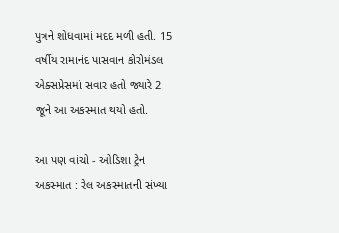પુત્રને શોધવામાં મદદ મળી હતી. 15 વર્ષીય રામાનંદ પાસવાન કોરોમંડલ એક્સપ્રેસમાં સવાર હતો જ્યારે 2 જૂને આ અકસ્માત થયો હતો.

આ પણ વાંચો - ઓડિશા ટ્રેન અકસ્માત : રેલ અકસ્માતની સંખ્યા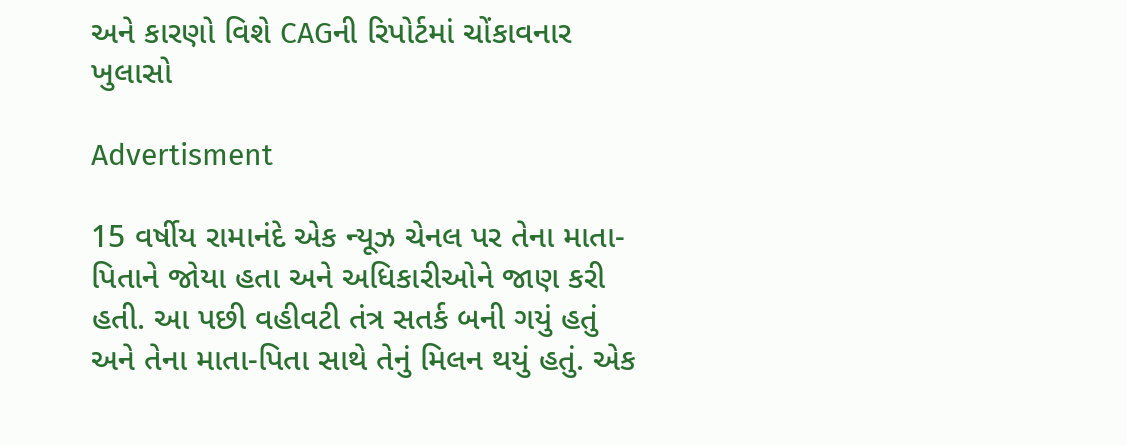અને કારણો વિશે CAGની રિપોર્ટમાં ચોંકાવનાર ખુલાસો

Advertisment

15 વર્ષીય રામાનંદે એક ન્યૂઝ ચેનલ પર તેના માતા-પિતાને જોયા હતા અને અધિકારીઓને જાણ કરી હતી. આ પછી વહીવટી તંત્ર સતર્ક બની ગયું હતું અને તેના માતા-પિતા સાથે તેનું મિલન થયું હતું. એક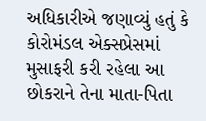અધિકારીએ જણાવ્યું હતું કે કોરોમંડલ એક્સપ્રેસમાં મુસાફરી કરી રહેલા આ છોકરાને તેના માતા-પિતા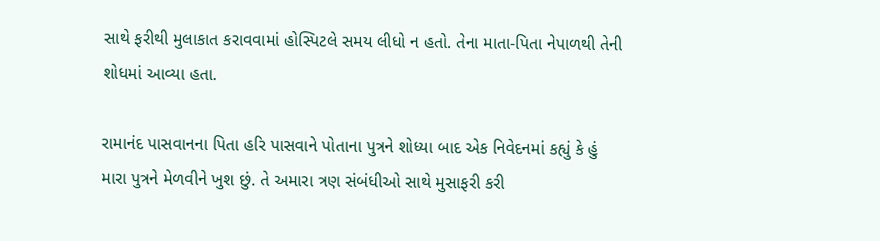સાથે ફરીથી મુલાકાત કરાવવામાં હોસ્પિટલે સમય લીધો ન હતો. તેના માતા-પિતા નેપાળથી તેની શોધમાં આવ્યા હતા.

રામાનંદ પાસવાનના પિતા હરિ પાસવાને પોતાના પુત્રને શોધ્યા બાદ એક નિવેદનમાં કહ્યું કે હું મારા પુત્રને મેળવીને ખુશ છું. તે અમારા ત્રણ સંબંધીઓ સાથે મુસાફરી કરી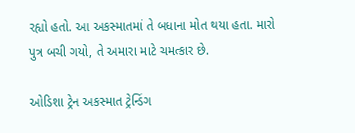રહ્યો હતો. આ અકસ્માતમાં તે બધાના મોત થયા હતા. મારો પુત્ર બચી ગયો, તે અમારા માટે ચમત્કાર છે.

ઓડિશા ટ્રેન અકસ્માત ટ્રેન્ડિંગ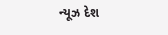ન્યૂઝ દેશ